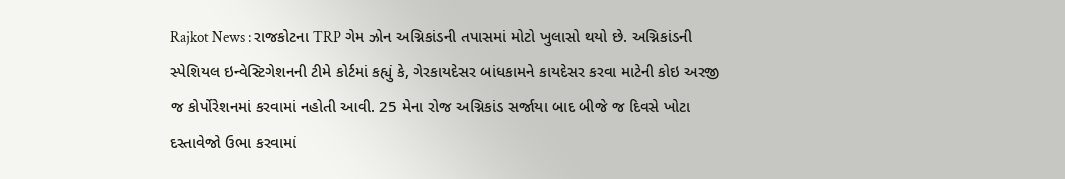Rajkot News : રાજકોટના TRP ગેમ ઝોન અગ્નિકાંડની તપાસમાં મોટો ખુલાસો થયો છે. અગ્નિકાંડની સ્પેશિયલ ઇન્વેસ્ટિગેશનની ટીમે કોર્ટમાં કહ્યું કે, ગેરકાયદેસર બાંધકામને કાયદેસર કરવા માટેની કોઇ અરજી જ કોર્પોરેશનમાં કરવામાં નહોતી આવી. 25 મેના રોજ અગ્નિકાંડ સર્જાયા બાદ બીજે જ દિવસે ખોટા દસ્તાવેજો ઉભા કરવામાં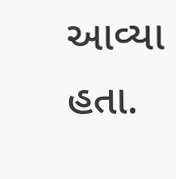આવ્યા હતા.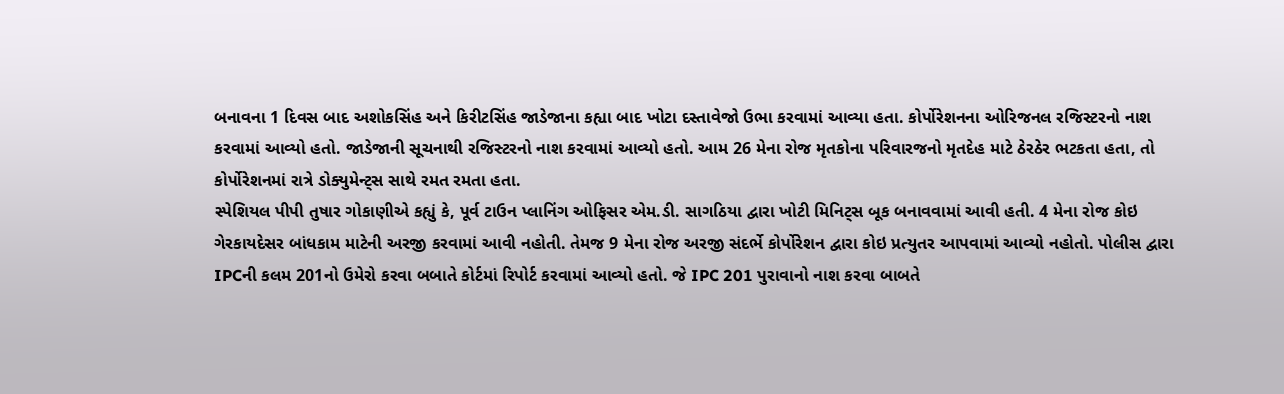બનાવના 1 દિવસ બાદ અશોકસિંહ અને કિરીટસિંહ જાડેજાના કહ્યા બાદ ખોટા દસ્તાવેજો ઉભા કરવામાં આવ્યા હતા. કોર્પોરેશનના ઓરિજનલ રજિસ્ટરનો નાશ કરવામાં આવ્યો હતો. જાડેજાની સૂચનાથી રજિસ્ટરનો નાશ કરવામાં આવ્યો હતો. આમ 26 મેના રોજ મૃતકોના પરિવારજનો મૃતદેહ માટે ઠેરઠેર ભટકતા હતા, તો કોર્પોરેશનમાં રાત્રે ડોક્યુમેન્ટ્સ સાથે રમત રમતા હતા.
સ્પેશિયલ પીપી તુષાર ગોકાણીએ કહ્યું કે, પૂર્વ ટાઉન પ્લાનિંગ ઓફિસર એમ.ડી. સાગઠિયા દ્વારા ખોટી મિનિટ્સ બૂક બનાવવામાં આવી હતી. 4 મેના રોજ કોઇ ગેરકાયદેસર બાંધકામ માટેની અરજી કરવામાં આવી નહોતી. તેમજ 9 મેના રોજ અરજી સંદર્ભે કોર્પોરેશન દ્વારા કોઇ પ્રત્યુતર આપવામાં આવ્યો નહોતો. પોલીસ દ્વારા IPCની કલમ 201નો ઉમેરો કરવા બબાતે કોર્ટમાં રિપોર્ટ કરવામાં આવ્યો હતો. જે IPC 201 પુરાવાનો નાશ કરવા બાબતે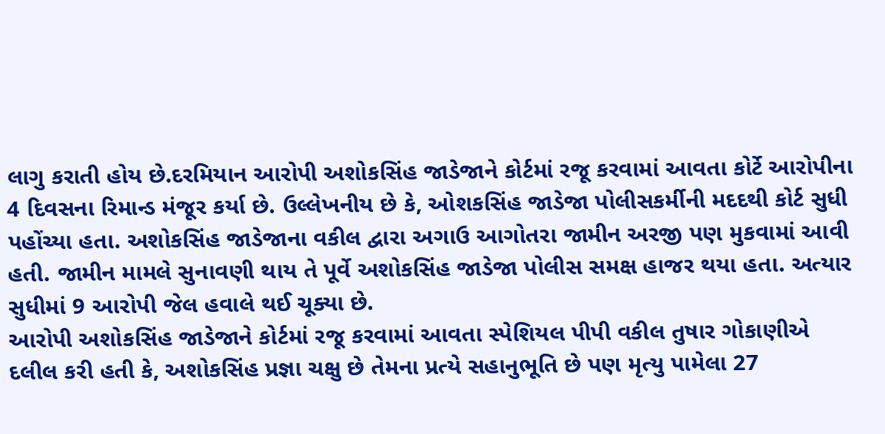લાગુ કરાતી હોય છે.દરમિયાન આરોપી અશોકસિંહ જાડેજાને કોર્ટમાં રજૂ કરવામાં આવતા કોર્ટે આરોપીના 4 દિવસના રિમાન્ડ મંજૂર કર્યા છે. ઉલ્લેખનીય છે કે, ઓશકસિંહ જાડેજા પોલીસકર્મીની મદદથી કોર્ટ સુધી પહોંચ્યા હતા. અશોકસિંહ જાડેજાના વકીલ દ્વારા અગાઉ આગોતરા જામીન અરજી પણ મુકવામાં આવી હતી. જામીન મામલે સુનાવણી થાય તે પૂર્વે અશોકસિંહ જાડેજા પોલીસ સમક્ષ હાજર થયા હતા. અત્યાર સુધીમાં 9 આરોપી જેલ હવાલે થઈ ચૂક્યા છે.
આરોપી અશોકસિંહ જાડેજાને કોર્ટમાં રજૂ કરવામાં આવતા સ્પેશિયલ પીપી વકીલ તુષાર ગોકાણીએ દલીલ કરી હતી કે, અશોકસિંહ પ્રજ્ઞા ચક્ષુ છે તેમના પ્રત્યે સહાનુભૂતિ છે પણ મૃત્યુ પામેલા 27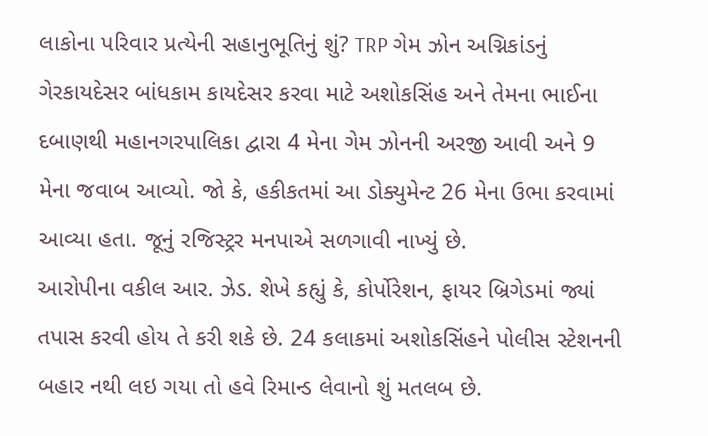લાકોના પરિવાર પ્રત્યેની સહાનુભૂતિનું શું? TRP ગેમ ઝોન અગ્નિકાંડનું ગેરકાયદેસર બાંધકામ કાયદેસર કરવા માટે અશોકસિંહ અને તેમના ભાઈના દબાણથી મહાનગરપાલિકા દ્વારા 4 મેના ગેમ ઝોનની અરજી આવી અને 9 મેના જવાબ આવ્યો. જો કે, હકીકતમાં આ ડોક્યુમેન્ટ 26 મેના ઉભા કરવામાં આવ્યા હતા. જૂનું રજિસ્ટ્રર મનપાએ સળગાવી નાખ્યું છે.
આરોપીના વકીલ આર. ઝેડ. શેખે કહ્યું કે, કોર્પોરેશન, ફાયર બ્રિગેડમાં જ્યાં તપાસ કરવી હોય તે કરી શકે છે. 24 કલાકમાં અશોકસિંહને પોલીસ સ્ટેશનની બહાર નથી લઇ ગયા તો હવે રિમાન્ડ લેવાનો શું મતલબ છે.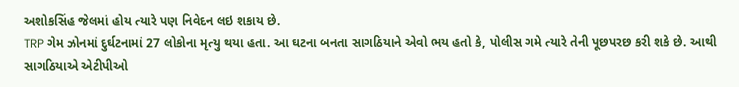અશોકસિંહ જેલમાં હોય ત્યારે પણ નિવેદન લઇ શકાય છે.
TRP ગેમ ઝોનમાં દુર્ઘટનામાં 27 લોકોના મૃત્યુ થયા હતા. આ ઘટના બનતા સાગઠિયાને એવો ભય હતો કે, પોલીસ ગમે ત્યારે તેની પૂછપરછ કરી શકે છે. આથી સાગઠિયાએ એટીપીઓ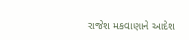રાજેશ મકવાણાને આદેશ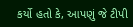કર્યો હતો કે, આપણું જે ટીપી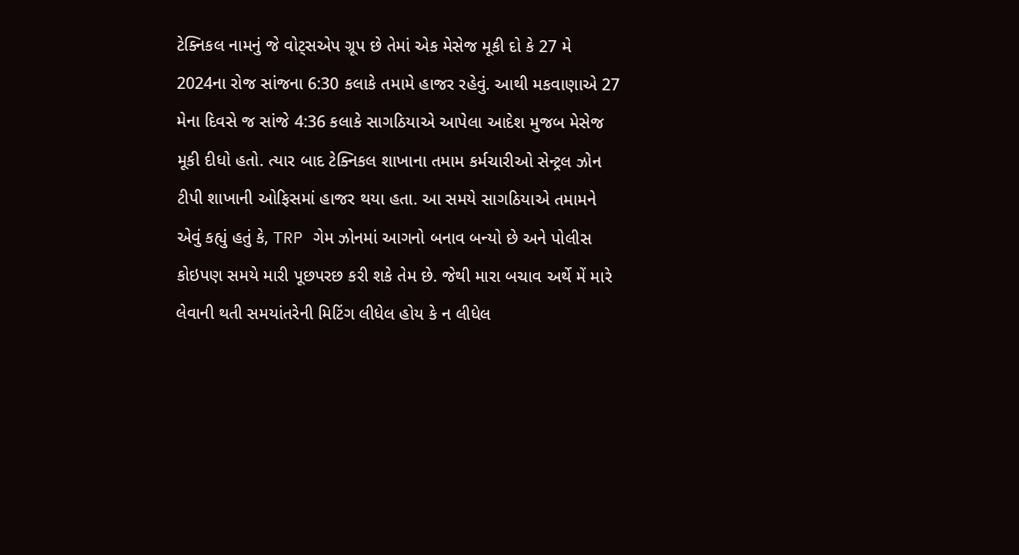ટેક્નિકલ નામનું જે વોટ્સએપ ગ્રૂપ છે તેમાં એક મેસેજ મૂકી દો કે 27 મે 2024ના રોજ સાંજના 6:30 કલાકે તમામે હાજર રહેવું. આથી મકવાણાએ 27 મેના દિવસે જ સાંજે 4:36 કલાકે સાગઠિયાએ આપેલા આદેશ મુજબ મેસેજ મૂકી દીધો હતો. ત્યાર બાદ ટેક્નિકલ શાખાના તમામ કર્મચારીઓ સેન્ટ્રલ ઝોન ટીપી શાખાની ઓફિસમાં હાજર થયા હતા. આ સમયે સાગઠિયાએ તમામને એવું કહ્યું હતું કે, TRP ગેમ ઝોનમાં આગનો બનાવ બન્યો છે અને પોલીસ કોઇપણ સમયે મારી પૂછપરછ કરી શકે તેમ છે. જેથી મારા બચાવ અર્થે મેં મારે લેવાની થતી સમયાંતરેની મિટિંગ લીધેલ હોય કે ન લીધેલ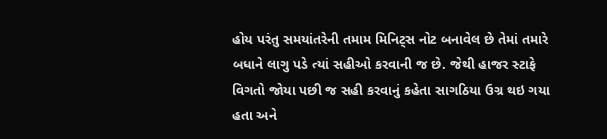હોય પરંતુ સમયાંતરેની તમામ મિનિટ્સ નોટ બનાવેલ છે તેમાં તમારે બધાને લાગુ પડે ત્યાં સહીઓ કરવાની જ છે. જેથી હાજર સ્ટાફે વિગતો જોયા પછી જ સહી કરવાનું કહેતા સાગઠિયા ઉગ્ર થઇ ગયા હતા અને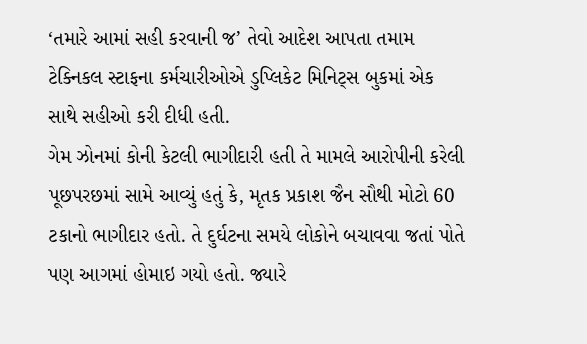‘તમારે આમાં સહી કરવાની જ’ તેવો આદેશ આપતા તમામ ટેક્નિકલ સ્ટાફના કર્મચારીઓએ ડુપ્લિકેટ મિનિટ્સ બુકમાં એક સાથે સહીઓ કરી દીધી હતી.
ગેમ ઝોનમાં કોની કેટલી ભાગીદારી હતી તે મામલે આરોપીની કરેલી પૂછપરછમાં સામે આવ્યું હતું કે, મૃતક પ્રકાશ જૈન સૌથી મોટો 60 ટકાનો ભાગીદાર હતો. તે દુર્ઘટના સમયે લોકોને બચાવવા જતાં પોતે પણ આગમાં હોમાઇ ગયો હતો. જ્યારે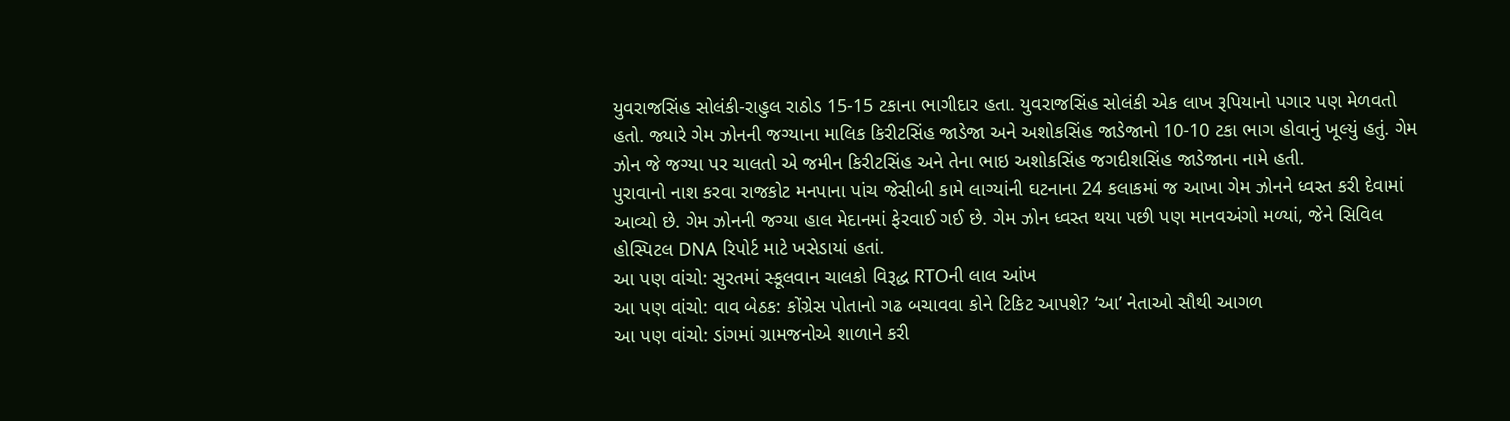યુવરાજસિંહ સોલંકી-રાહુલ રાઠોડ 15-15 ટકાના ભાગીદાર હતા. યુવરાજસિંહ સોલંકી એક લાખ રૂપિયાનો પગાર પણ મેળવતો હતો. જ્યારે ગેમ ઝોનની જગ્યાના માલિક કિરીટસિંહ જાડેજા અને અશોકસિંહ જાડેજાનો 10-10 ટકા ભાગ હોવાનું ખૂલ્યું હતું. ગેમ ઝોન જે જગ્યા પર ચાલતો એ જમીન કિરીટસિંહ અને તેના ભાઇ અશોકસિંહ જગદીશસિંહ જાડેજાના નામે હતી.
પુરાવાનો નાશ કરવા રાજકોટ મનપાના પાંચ જેસીબી કામે લાગ્યાંની ઘટનાના 24 કલાકમાં જ આખા ગેમ ઝોનને ધ્વસ્ત કરી દેવામાં આવ્યો છે. ગેમ ઝોનની જગ્યા હાલ મેદાનમાં ફેરવાઈ ગઈ છે. ગેમ ઝોન ધ્વસ્ત થયા પછી પણ માનવઅંગો મળ્યાં, જેને સિવિલ હોસ્પિટલ DNA રિપોર્ટ માટે ખસેડાયાં હતાં.
આ પણ વાંચો: સુરતમાં સ્કૂલવાન ચાલકો વિરૂદ્ધ RTOની લાલ આંખ
આ પણ વાંચો: વાવ બેઠક: કોંગ્રેસ પોતાનો ગઢ બચાવવા કોને ટિકિટ આપશે? ‘આ’ નેતાઓ સૌથી આગળ
આ પણ વાંચો: ડાંગમાં ગ્રામજનોએ શાળાને કરી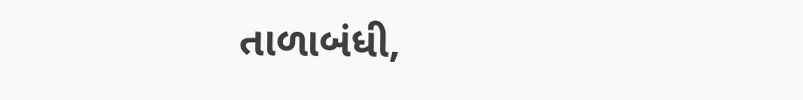તાળાબંધી,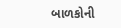બાળકોની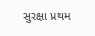સુરક્ષા પ્રથમ